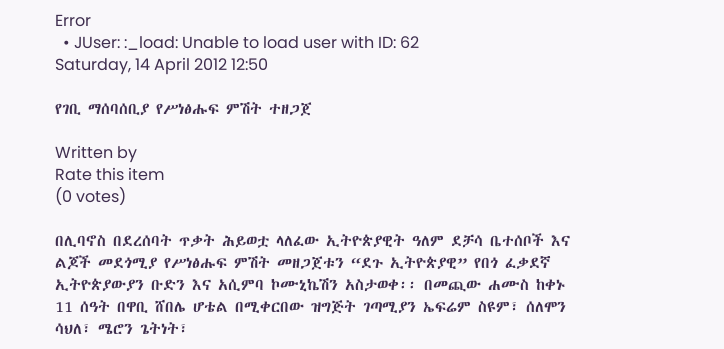Error
  • JUser: :_load: Unable to load user with ID: 62
Saturday, 14 April 2012 12:50

የገቢ ማሰባሰቢያ የሥነፅሑፍ ምሽት ተዘጋጀ

Written by
Rate this item
(0 votes)

በሊባኖስ በደረሰባት ጥቃት ሕይወቷ ላለፈው ኢትዮጵያዊት ዓለም ደቻሳ ቤተሰቦች እና ልጆች መደጎሚያ የሥነፅሑፍ ምሽት መዘጋጀቱን “ደጉ ኢትዮጵያዊ” የበጎ ፈቃደኛ ኢትዮጵያውያን ቡድን እና አሲምባ ኮሙኒኬሽን አስታወቀ፡፡ በመጪው ሐሙስ ከቀኑ 11 ሰዓት በዋቢ ሸበሌ ሆቴል በሚቀርበው ዝግጅት ገጣሚያን ኤፍሬም ስዩም፣ ሰለሞን ሳህለ፣ ሜሮን ጌትነት፣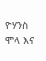ዮሃንስ ሞላ እና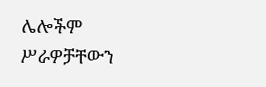ሌሎችም ሥራዎቻቸውን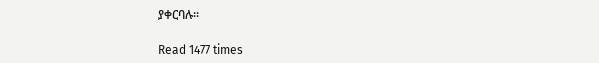ያቀርባሉ፡፡

Read 1477 times